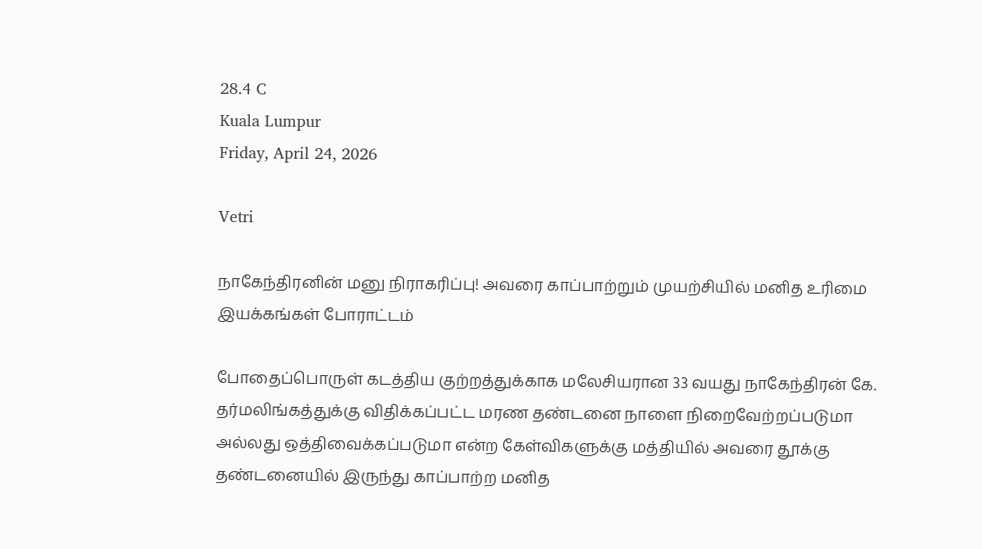28.4 C
Kuala Lumpur
Friday, April 24, 2026

Vetri

நாகேந்திரனின் மனு நிராகரிப்பு! அவரை காப்பாற்றும் முயற்சியில் மனித உரிமை இயக்கங்கள் போராட்டம்

போதைப்பொருள் கடத்திய குற்றத்துக்காக மலேசியரான 33 வயது நாகேந்திரன் கே. தர்மலிங்கத்துக்கு விதிக்கப்பட்ட மரண தண்டனை நாளை நிறைவேற்றப்படுமா அல்லது ஒத்திவைக்கப்படுமா என்ற கேள்விகளுக்கு மத்தியில் அவரை தூக்கு தண்டனையில் இருந்து காப்பாற்ற மனித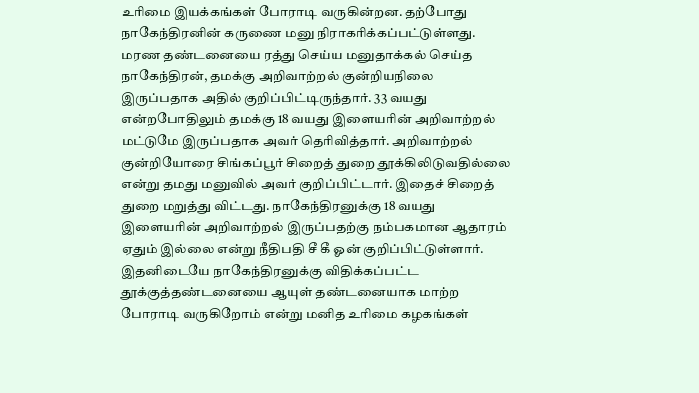உரிமை இயக்கங்கள் போராடி வருகின்றன. தற்போது நாகேந்திரனின் கருணை மனு நிராகரிக்கப்பட்டுள்ளது. மரண தண்டனையை ரத்து செய்ய மனுதாக்கல் செய்த நாகேந்திரன், தமக்கு அறிவாற்றல் குன்றியநிலை இருப்பதாக அதில் குறிப்பிட்டிருந்தார். 33 வயது என்றபோதிலும் தமக்கு 18 வயது இளையரின் அறிவாற்றல் மட்டுமே இருப்பதாக அவர் தெரிவித்தார். அறிவாற்றல் குன்றியோரை சிங்கப்பூர் சிறைத் துறை தூக்கிலிடுவதில்லை என்று தமது மனுவில் அவர் குறிப்பிட்டார். இதைச் சிறைத் துறை மறுத்து விட்டது. நாகேந்திரனுக்கு 18 வயது இளையரின் அறிவாற்றல் இருப்பதற்கு நம்பகமான ஆதாரம் ஏதும் இல்லை என்று நீதிபதி சீ கீ ஓன் குறிப்பிட்டுள்ளார். இதனிடையே நாகேந்திரனுக்கு விதிக்கப்பட்ட தூக்குத்தண்டனையை ஆயுள் தண்டனையாக மாற்ற போராடி வருகிறோம் என்று மனித உரிமை கழகங்கள்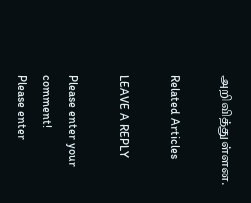அறிவித்துள்ளன.

Related Articles

LEAVE A REPLY

Please enter your comment!
Please enter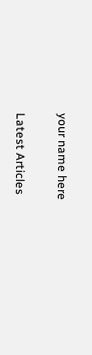your name here

Latest Articles